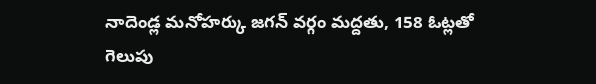నాదెండ్ల మనోహర్కు జగన్ వర్గం మద్దతు, 158 ఓట్లతో గెలుపు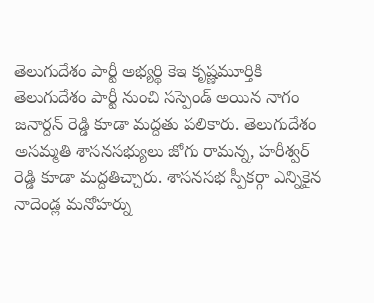తెలుగుదేశం పార్టీ అభ్యర్థి కెఇ కృష్ణమూర్తికి తెలుగుదేశం పార్టీ నుంచి సస్పెండ్ అయిన నాగం జనార్దన్ రెడ్డి కూడా మద్దతు పలికారు. తెలుగుదేశం అసమ్మతి శాసనసభ్యులు జోగు రామన్న, హరీశ్వర్ రెడ్డి కూడా మద్దతిచ్చారు. శాసనసభ స్పీకర్గా ఎన్నికైన నాదెండ్ల మనోహర్ను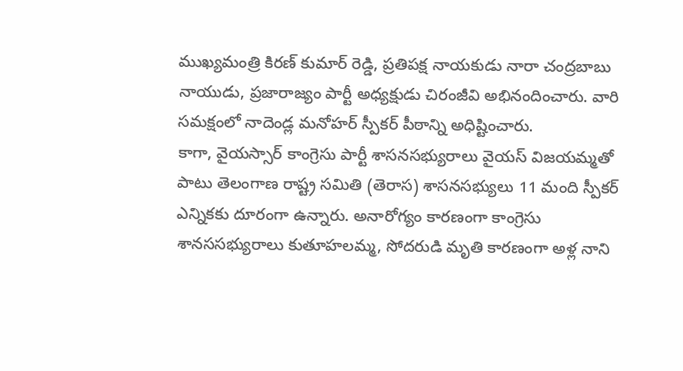ముఖ్యమంత్రి కిరణ్ కుమార్ రెడ్డి, ప్రతిపక్ష నాయకుడు నారా చంద్రబాబు నాయుడు, ప్రజారాజ్యం పార్టీ అధ్యక్షుడు చిరంజీవి అభినందించారు. వారి సమక్షంలో నాదెండ్ల మనోహర్ స్పీకర్ పీఠాన్ని అధిష్టించారు.
కాగా, వైయస్సార్ కాంగ్రెసు పార్టీ శాసనసభ్యురాలు వైయస్ విజయమ్మతో పాటు తెలంగాణ రాష్ట్ర సమితి (తెరాస) శాసనసభ్యులు 11 మంది స్పీకర్ ఎన్నికకు దూరంగా ఉన్నారు. అనారోగ్యం కారణంగా కాంగ్రెసు శానససభ్యురాలు కుతూహలమ్మ, సోదరుడి మృతి కారణంగా అళ్ల నాని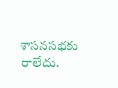శాసనసభకు రాలేదు.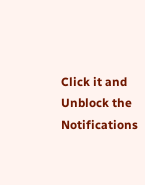Click it and Unblock the Notifications